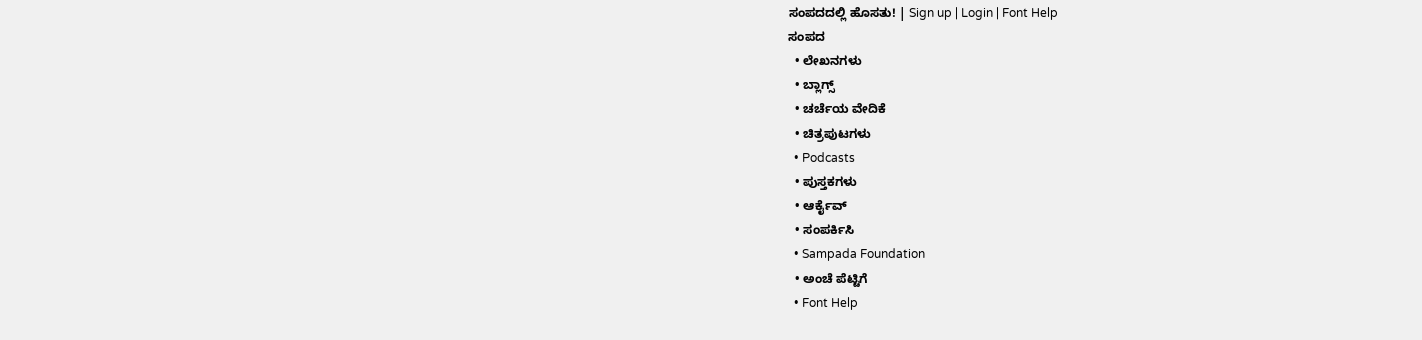ಸಂಪದದಲ್ಲಿ ಹೊಸತು! | Sign up | Login | Font Help
ಸಂಪದ
  • ಲೇಖನಗಳು
  • ಬ್ಲಾಗ್ಸ್
  • ಚರ್ಚೆಯ ವೇದಿಕೆ
  • ಚಿತ್ರಪುಟಗಳು
  • Podcasts
  • ಪುಸ್ತಕಗಳು
  • ಆರ್ಕೈವ್
  • ಸಂಪರ್ಕಿಸಿ
  • Sampada Foundation
  • ಅಂಚೆ ಪೆಟ್ಟಿಗೆ
  • Font Help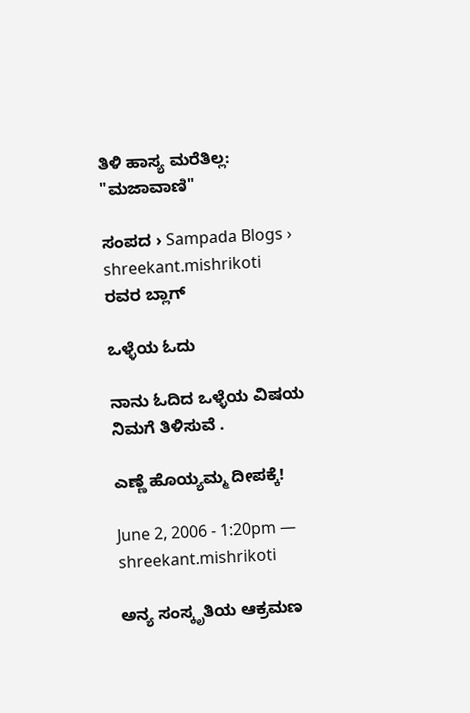ತಿಳಿ ಹಾಸ್ಯ ಮರೆತಿಲ್ಲ: "ಮಜಾವಾಣಿ"

ಸಂಪದ › Sampada Blogs › shreekant.mishrikoti ರವರ ಬ್ಲಾಗ್

ಒಳ್ಳೆಯ ಓದು

ನಾನು ಓದಿದ ಒಳ್ಳೆಯ ವಿಷಯ ನಿಮಗೆ ತಿಳಿಸುವೆ .

ಎಣ್ಣೆ ಹೊಯ್ಯಮ್ಮ ದೀಪಕ್ಕೆ!

June 2, 2006 - 1:20pm — shreekant.mishrikoti

ಅನ್ಯ ಸಂಸ್ಕೃತಿಯ ಆಕ್ರಮಣ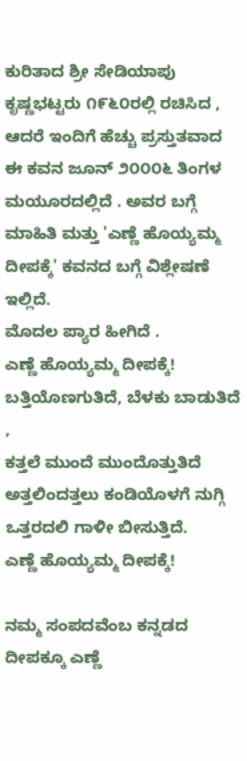ಕುರಿತಾದ ಶ್ರೀ ಸೇಡಿಯಾಪು ಕೃಷ್ಣಭಟ್ಟರು ೧೯೬೦ರಲ್ಲಿ ರಚಿಸಿದ , ಆದರೆ ಇಂದಿಗೆ ಹೆಚ್ಚು ಪ್ರಸ್ತುತವಾದ ಈ ಕವನ ಜೂನ್ ೨೦೦೦೬ ತಿಂಗಳ ಮಯೂರದಲ್ಲಿದೆ . ಅವರ ಬಗ್ಗೆ ಮಾಹಿತಿ ಮತ್ತು 'ಎಣ್ಣೆ ಹೊಯ್ಯಮ್ಮ ದೀಪಕ್ಕೆ' ಕವನದ ಬಗ್ಗೆ ವಿಶ್ಲೇಷಣೆ ಇಲ್ಲಿದೆ.
ಮೊದಲ ಪ್ಯಾರ ಹೀಗಿದೆ .
ಎಣ್ಣೆ ಹೊಯ್ಯಮ್ಮ ದೀಪಕ್ಕೆ!
ಬತ್ತಿಯೊಣಗುತಿದೆ, ಬೆಳಕು ಬಾಡುತಿದೆ ,
ಕತ್ತಲೆ ಮುಂದೆ ಮುಂದೊತ್ತುತಿದೆ
ಅತ್ತಲಿಂದತ್ತಲು ಕಂಡಿಯೊಳಗೆ ನುಗ್ಗಿ
ಒತ್ತರದಲಿ ಗಾಳೀ ಬೀಸುತ್ತಿದೆ.
ಎಣ್ಣೆ ಹೊಯ್ಯಮ್ಮ ದೀಪಕ್ಕೆ!

ನಮ್ಮ ಸಂಪದವೆಂಬ ಕನ್ನಡದ ದೀಪಕ್ಕೂ ಎಣ್ಣೆ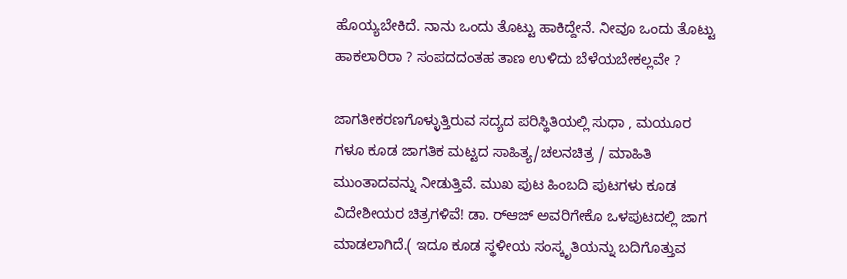ಹೊಯ್ಯಬೇಕಿದೆ. ನಾನು ಒಂದು ತೊಟ್ಟು ಹಾಕಿದ್ದೇನೆ. ನೀವೂ ಒಂದು ತೊಟ್ಟು ಹಾಕಲಾರಿರಾ ? ಸಂಪದದಂತಹ ತಾಣ ಉಳಿದು ಬೆಳೆಯಬೇಕಲ್ಲವೇ ?

ಜಾಗತೀಕರಣಗೊಳ್ಳುತ್ತಿರುವ ಸದ್ಯದ ಪರಿಸ್ಥಿತಿಯಲ್ಲಿ ಸುಧಾ , ಮಯೂರ ಗಳೂ ಕೂಡ ಜಾಗತಿಕ ಮಟ್ಟದ ಸಾಹಿತ್ಯ/ಚಲನಚಿತ್ರ / ಮಾಹಿತಿ ಮುಂತಾದವನ್ನು ನೀಡುತ್ತಿವೆ. ಮುಖ ಪುಟ ಹಿಂಬದಿ ಪುಟಗಳು ಕೂಡ ವಿದೇಶೀಯರ ಚಿತ್ರಗಳಿವೆ! ಡಾ. ರ್‍ಆಜ್ ಅವರಿಗೇಕೊ ಒಳಪುಟದಲ್ಲಿ ಜಾಗ ಮಾಡಲಾಗಿದೆ.( ಇದೂ ಕೂಡ ಸ್ಥಳೀಯ ಸಂಸ್ಕೃತಿಯನ್ನು ಬದಿಗೊತ್ತುವ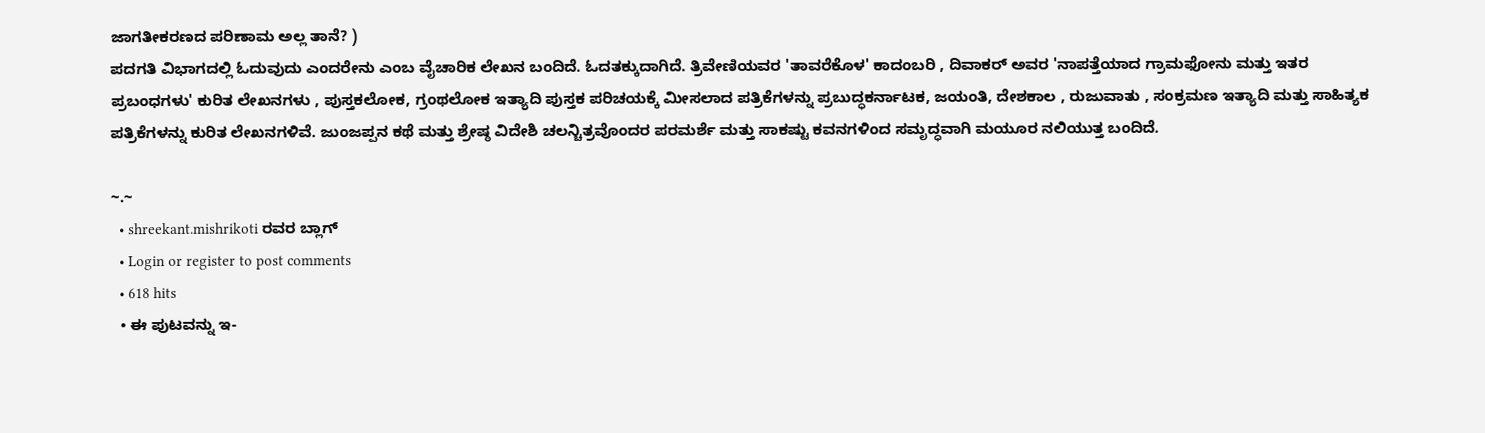ಜಾಗತೀಕರಣದ ಪರಿಣಾಮ ಅಲ್ಲ ತಾನೆ? )
ಪದಗತಿ ವಿಭಾಗದಲ್ಲಿ ಓದುವುದು ಎಂದರೇನು ಎಂಬ ವೈಚಾರಿಕ ಲೇಖನ ಬಂದಿದೆ. ಓದತಕ್ಕುದಾಗಿದೆ. ತ್ರಿವೇಣಿಯವರ 'ತಾವರೆಕೊಳ' ಕಾದಂಬರಿ , ದಿವಾಕರ್ ಅವರ 'ನಾಪತ್ತೆಯಾದ ಗ್ರಾಮಫೋನು ಮತ್ತು ಇತರ ಪ್ರಬಂಧಗಳು' ಕುರಿತ ಲೇಖನಗಳು , ಪುಸ್ತಕಲೋಕ, ಗ್ರಂಥಲೋಕ ಇತ್ಯಾದಿ ಪುಸ್ತಕ ಪರಿಚಯಕ್ಕೆ ಮೀಸಲಾದ ಪತ್ರಿಕೆಗಳನ್ನು ಪ್ರಬುದ್ಧಕರ್ನಾಟಕ, ಜಯಂತಿ, ದೇಶಕಾಲ , ರುಜುವಾತು , ಸಂಕ್ರಮಣ ಇತ್ಯಾದಿ ಮತ್ತು ಸಾಹಿತ್ಯಕ ಪತ್ರಿಕೆಗಳನ್ನು ಕುರಿತ ಲೇಖನಗಳಿವೆ. ಜುಂಜಪ್ಪನ ಕಥೆ ಮತ್ತು ಶ್ರೇಷ್ಠ ವಿದೇಶಿ ಚಲನ್ಚಿತ್ರವೊಂದರ ಪರಮರ್ಶೆ ಮತ್ತು ಸಾಕಷ್ಟು ಕವನಗಳಿಂದ ಸಮೃದ್ಧವಾಗಿ ಮಯೂರ ನಲಿಯುತ್ತ ಬಂದಿದೆ.

~.~
  • shreekant.mishrikoti ರವರ ಬ್ಲಾಗ್
  • Login or register to post comments
  • 618 hits
  • ಈ ಪುಟವನ್ನು ಇ-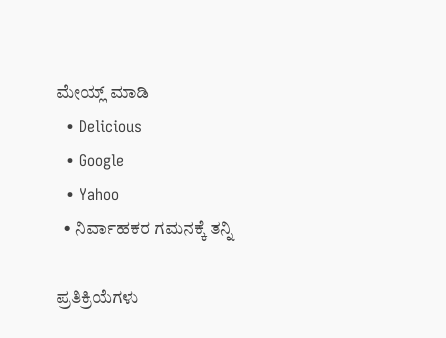ಮೇಯ್ಲ್ ಮಾಡಿ
  • Delicious
  • Google
  • Yahoo
  • ನಿರ್ವಾಹಕರ ಗಮನಕ್ಕೆ ತನ್ನಿ

ಪ್ರತಿಕ್ರಿಯೆಗಳು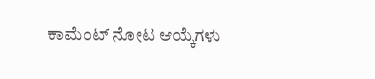ಕಾಮೆಂಟ್ ನೋಟ ಆಯ್ಕೆಗಳು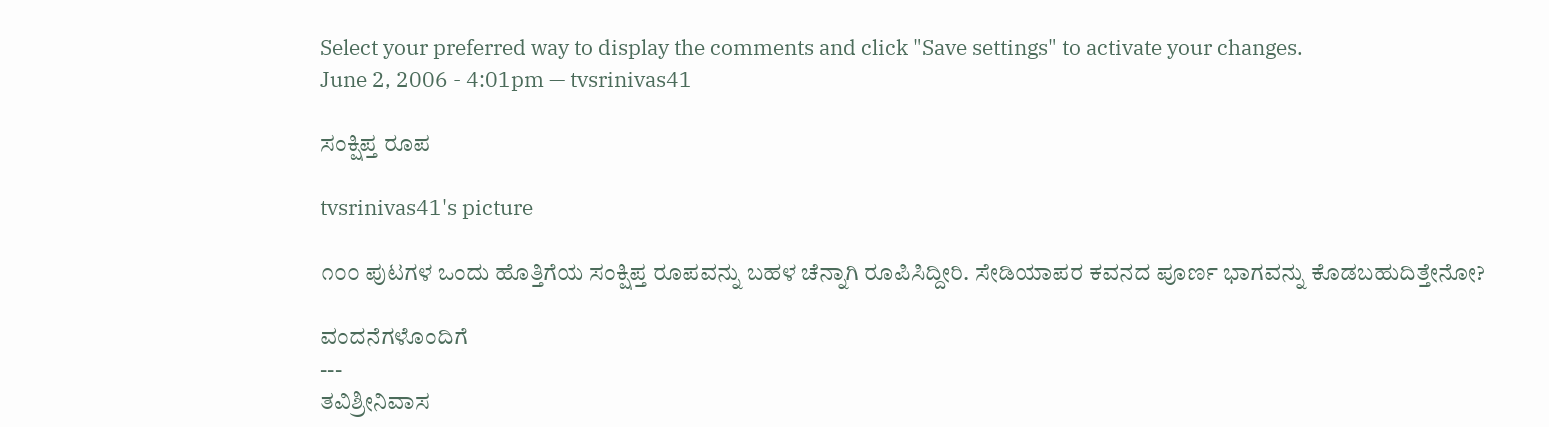Select your preferred way to display the comments and click "Save settings" to activate your changes.
June 2, 2006 - 4:01pm — tvsrinivas41

ಸಂಕ್ಷಿಪ್ತ ರೂಪ

tvsrinivas41's picture

೧೦೦ ಪುಟಗಳ ಒಂದು ಹೊತ್ತಿಗೆಯ ಸಂಕ್ಷಿಪ್ತ ರೂಪವನ್ನು ಬಹಳ ಚೆನ್ನಾಗಿ ರೂಪಿಸಿದ್ದೀರಿ. ಸೇಡಿಯಾಪರ ಕವನದ ಪೂರ್ಣ ಭಾಗವನ್ನು ಕೊಡಬಹುದಿತ್ತೇನೋ?

ವಂದನೆಗಳೊಂದಿಗೆ
---
ತವಿಶ್ರೀನಿವಾಸ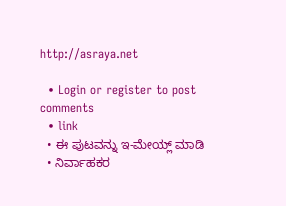http://asraya.net

  • Login or register to post comments
  • link
  • ಈ ಪುಟವನ್ನು ಇ-ಮೇಯ್ಲ್ ಮಾಡಿ
  • ನಿರ್ವಾಹಕರ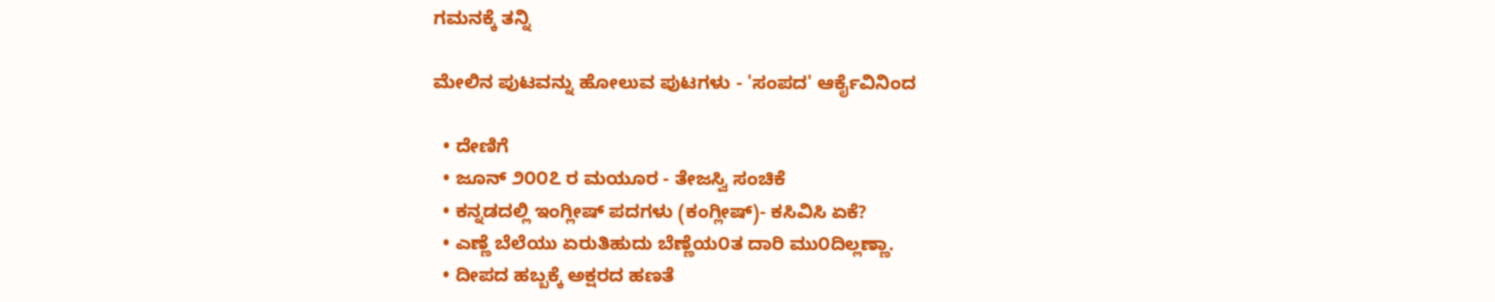ಗಮನಕ್ಕೆ ತನ್ನಿ

ಮೇಲಿನ ಪುಟವನ್ನು ಹೋಲುವ ಪುಟಗಳು - 'ಸಂಪದ' ಆರ್ಕೈವಿನಿಂದ

  • ದೇಣಿಗೆ
  • ಜೂನ್ ೨೦೦೭ ರ ಮಯೂರ - ತೇಜಸ್ವಿ ಸಂಚಿಕೆ
  • ಕನ್ನಡದಲ್ಲಿ ಇಂಗ್ಲೀಷ್ ಪದಗಳು (ಕಂಗ್ಲೀಷ್)- ಕಸಿವಿಸಿ ಏಕೆ?
  • ಎಣ್ಣೆ ಬೆಲೆಯು ಏರುತಿಹುದು ಬೆಣ್ಣೆಯ೦ತ ದಾರಿ ಮು೦ದಿಲ್ಲಣ್ಣಾ.
  • ದೀಪದ ಹಬ್ಬಕ್ಕೆ ಅಕ್ಷರದ ಹಣತೆ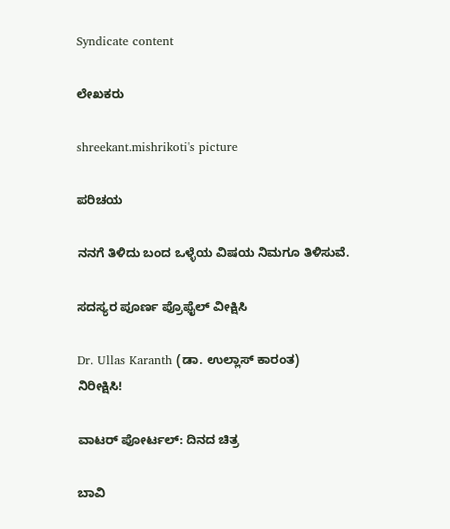Syndicate content

ಲೇಖಕರು

shreekant.mishrikoti's picture

ಪರಿಚಯ

ನನಗೆ ತಿಳಿದು ಬಂದ ಒಳ್ಳೆಯ ವಿಷಯ ನಿಮಗೂ ತಿಳಿಸುವೆ.

ಸದಸ್ಯರ ಪೂರ್ಣ ಪ್ರೊಫೈಲ್ ವೀಕ್ಷಿಸಿ

Dr. Ullas Karanth (ಡಾ. ಉಲ್ಲಾಸ್ ಕಾರಂತ)
ನಿರೀಕ್ಷಿಸಿ!

ವಾಟರ್ ಪೋರ್ಟಲ್: ದಿನದ ಚಿತ್ರ

ಬಾವಿ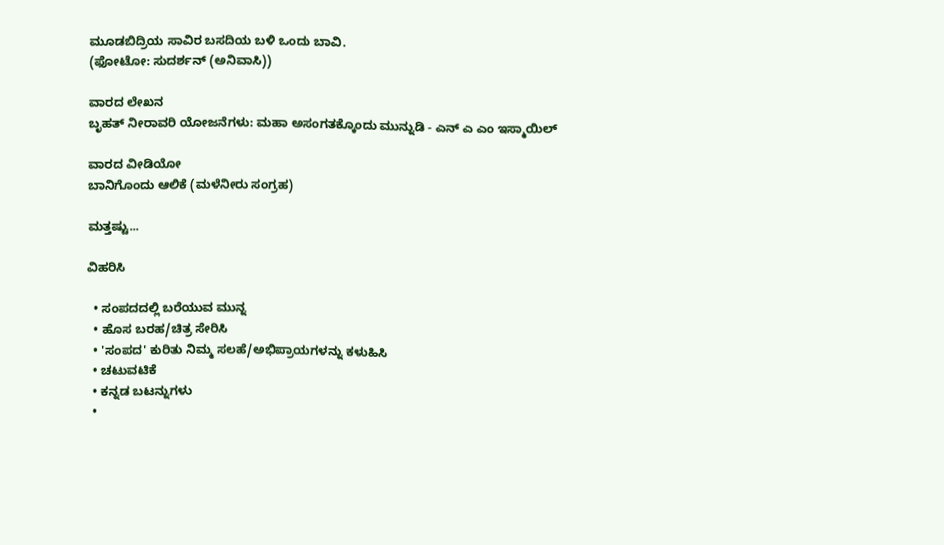ಮೂಡಬಿದ್ರಿಯ ಸಾವಿರ ಬಸದಿಯ ಬಳಿ ಒಂದು ಬಾವಿ.
(ಫೋಟೋ: ಸುದರ್ಶನ್ (ಅನಿವಾಸಿ))

ವಾರದ ಲೇಖನ
ಬೃಹತ್ ನೀರಾವರಿ ಯೋಜನೆಗಳು: ಮಹಾ ಅಸಂಗತಕ್ಕೊಂದು ಮುನ್ನುಡಿ - ಎನ್ ಎ ಎಂ ಇಸ್ಮಾಯಿಲ್

ವಾರದ ವೀಡಿಯೋ
ಬಾನಿಗೊಂದು ಆಲಿಕೆ (ಮಳೆನೀರು ಸಂಗ್ರಹ)

ಮತ್ತಷ್ಟು...

ವಿಹರಿಸಿ

  • ಸಂಪದದಲ್ಲಿ ಬರೆಯುವ ಮುನ್ನ
  • ಹೊಸ ಬರಹ/ಚಿತ್ರ ಸೇರಿಸಿ
  • 'ಸಂಪದ' ಕುರಿತು ನಿಮ್ಮ ಸಲಹೆ/ಅಭಿಪ್ರಾಯಗಳನ್ನು ಕಳುಹಿಸಿ
  • ಚಟುವಟಿಕೆ
  • ಕನ್ನಡ ಬಟನ್ನುಗಳು
  •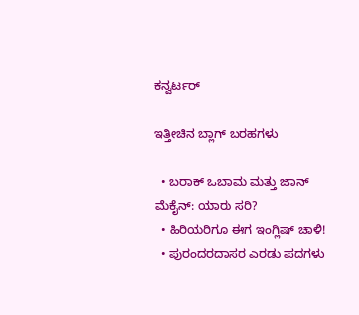ಕನ್ವರ್ಟರ್

ಇತ್ತೀಚಿನ ಬ್ಲಾಗ್ ಬರಹಗಳು

  • ಬರಾಕ್ ಒಬಾಮ ಮತ್ತು ಜಾನ್ ಮೆಕೈನ್: ಯಾರು ಸರಿ?
  • ಹಿರಿಯರಿಗೂ ಈಗ ಇಂಗ್ಲಿಷ್ ಚಾಳಿ!
  • ಪುರಂದರದಾಸರ ಎರಡು ಪದಗಳು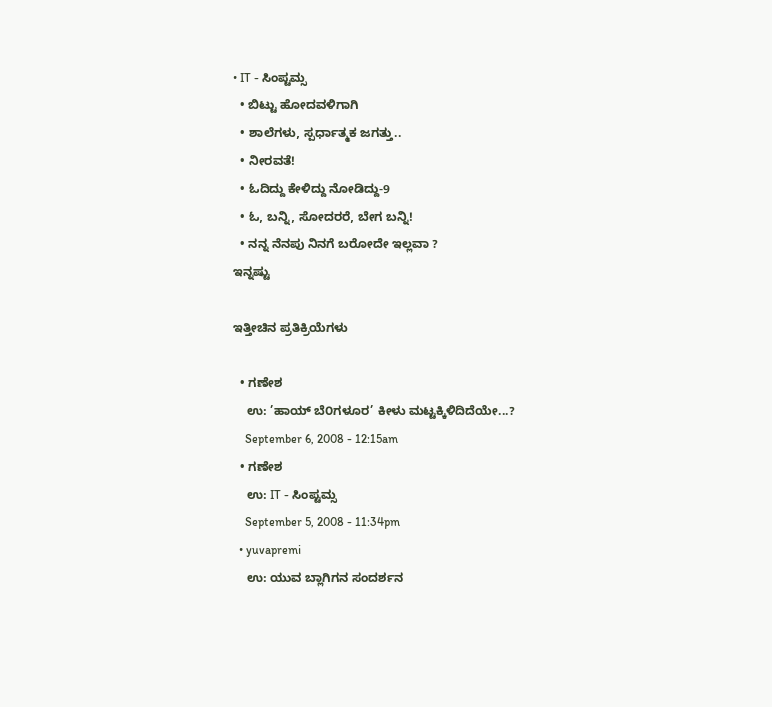• IT - ಸಿಂಪ್ಟಮ್ಸ
  • ಬಿಟ್ಟು ಹೋದವಳಿಗಾಗಿ
  • ಶಾಲೆಗಳು, ಸ್ಪರ್ಧಾತ್ಮಕ ಜಗತ್ತು..
  • ನೀರವತೆ!
  • ಓದಿದ್ದು ಕೇಳಿದ್ದು ನೋಡಿದ್ದು-9
  • ಓ, ಬನ್ನಿ, ಸೋದರರೆ, ಬೇಗ ಬನ್ನಿ!
  • ನನ್ನ ನೆನಪು ನಿನಗೆ ಬರೋದೇ ಇಲ್ಲವಾ ?
ಇನ್ನಷ್ಟು

ಇತ್ತೀಚಿನ ಪ್ರತಿಕ್ರಿಯೆಗಳು

  • ಗಣೇಶ
    ಉ: ’ಹಾಯ್ ಬೆ೦ಗಳೂರ’ ಕೀಳು ಮಟ್ಟಕ್ಕಿಳಿದಿದೆಯೇ...?
    September 6, 2008 - 12:15am
  • ಗಣೇಶ
    ಉ: IT - ಸಿಂಪ್ಟಮ್ಸ
    September 5, 2008 - 11:34pm
  • yuvapremi
    ಉ: ಯುವ ಬ್ಲಾಗಿಗನ ಸಂದರ್ಶನ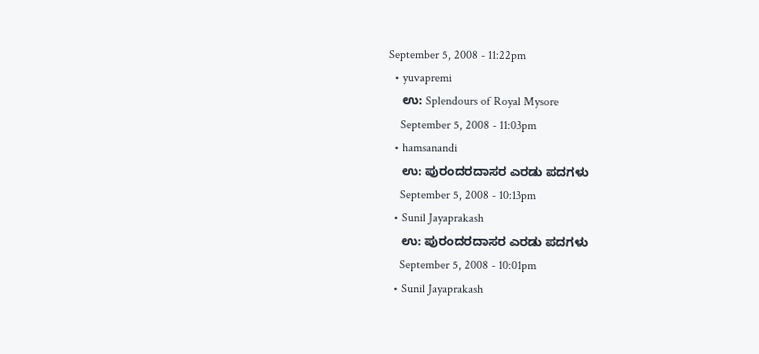September 5, 2008 - 11:22pm
  • yuvapremi
    ಉ: Splendours of Royal Mysore
    September 5, 2008 - 11:03pm
  • hamsanandi
    ಉ: ಪುರಂದರದಾಸರ ಎರಡು ಪದಗಳು
    September 5, 2008 - 10:13pm
  • Sunil Jayaprakash
    ಉ: ಪುರಂದರದಾಸರ ಎರಡು ಪದಗಳು
    September 5, 2008 - 10:01pm
  • Sunil Jayaprakash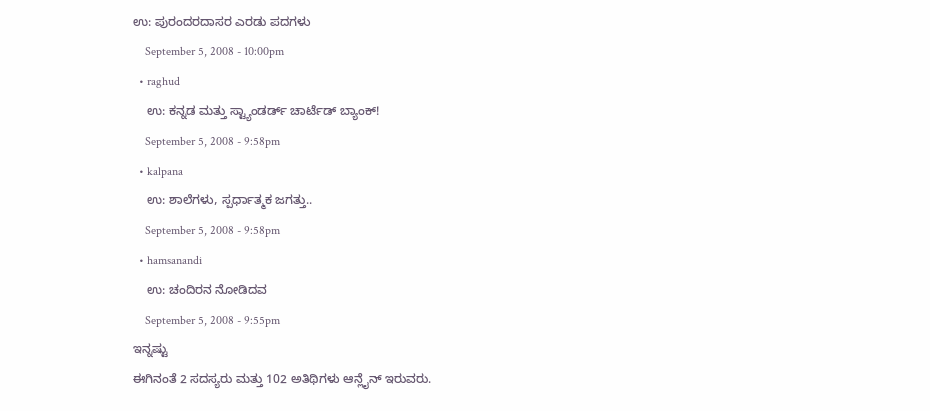ಉ: ಪುರಂದರದಾಸರ ಎರಡು ಪದಗಳು
    September 5, 2008 - 10:00pm
  • raghud
    ಉ: ಕನ್ನಡ ಮತ್ತು ಸ್ಟ್ಯಾಂಡರ್ಡ್ ಚಾರ್ಟೆಡ್ ಬ್ಯಾಂಕ್!
    September 5, 2008 - 9:58pm
  • kalpana
    ಉ: ಶಾಲೆಗಳು, ಸ್ಪರ್ಧಾತ್ಮಕ ಜಗತ್ತು..
    September 5, 2008 - 9:58pm
  • hamsanandi
    ಉ: ಚಂದಿರನ ನೋಡಿದವ
    September 5, 2008 - 9:55pm
ಇನ್ನಷ್ಟು
ಈಗಿನಂತೆ 2 ಸದಸ್ಯರು ಮತ್ತು 102 ಅತಿಥಿಗಳು ಆನ್ಲೈನ್ ಇರುವರು.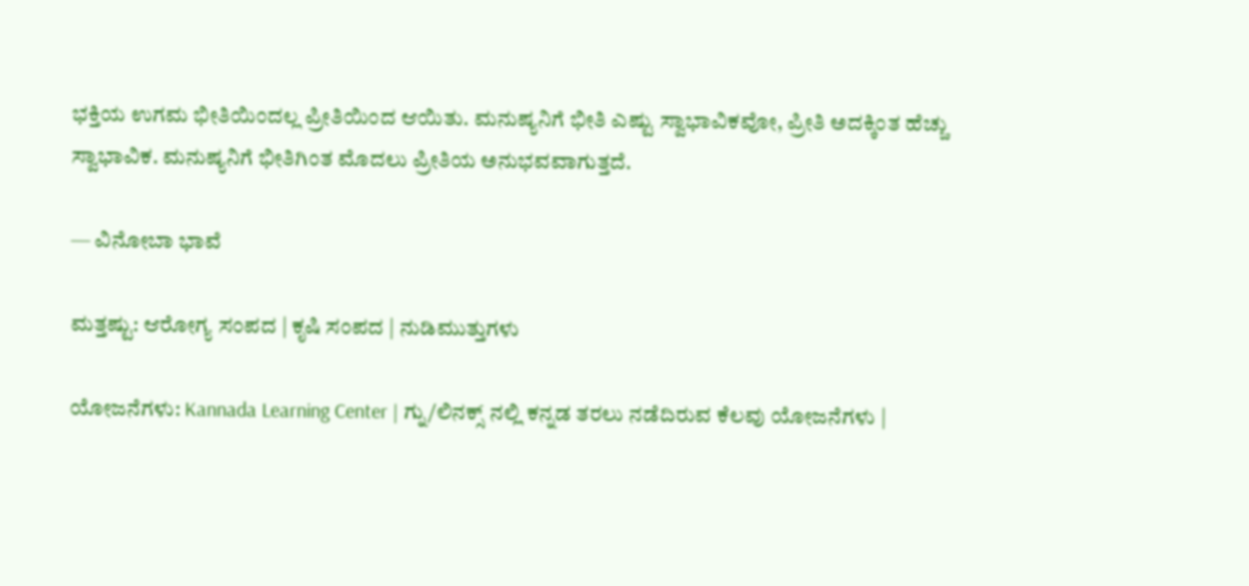ಭಕ್ತಿಯ ಉಗಮ ಭೀತಿಯಿಂದಲ್ಲ ಪ್ರೀತಿಯಿಂದ ಆಯಿತು. ಮನುಷ್ಯನಿಗೆ ಭೀತಿ ಎಷ್ಟು ಸ್ವಾಭಾವಿಕವೋ, ಪ್ರೀತಿ ಅದಕ್ಕಿಂತ ಹೆಚ್ಚು ಸ್ವಾಭಾವಿಕ. ಮನುಷ್ಯನಿಗೆ ಭೀತಿಗಿಂತ ಮೊದಲು ಪ್ರೀತಿಯ ಅನುಭವವಾಗುತ್ತದೆ.

— ವಿನೋಬಾ ಭಾವೆ

ಮತ್ತಷ್ಟು: ಆರೋಗ್ಯ ಸಂಪದ | ಕೃಷಿ ಸಂಪದ | ನುಡಿಮುತ್ತುಗಳು

ಯೋಜನೆಗಳು: Kannada Learning Center | ಗ್ನು/ಲಿನಕ್ಸ್ ನಲ್ಲಿ ಕನ್ನಡ ತರಲು ನಡೆದಿರುವ ಕೆಲವು ಯೋಜನೆಗಳು |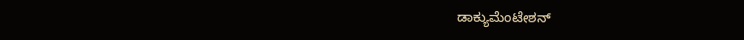ಡಾಕ್ಯುಮೆಂಟೇಶನ್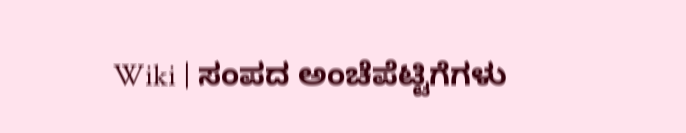Wiki | ಸಂಪದ ಅಂಚೆಪೆಟ್ಟಿಗೆಗಳು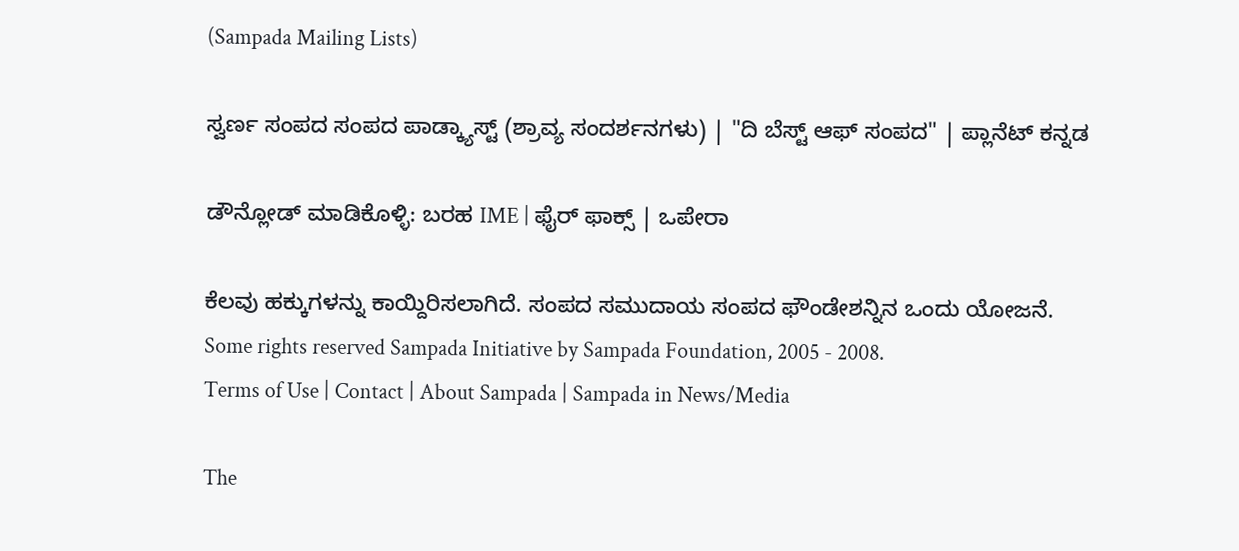(Sampada Mailing Lists)

ಸ್ವರ್ಣ ಸಂಪದ ಸಂಪದ ಪಾಡ್ಕ್ಯಾಸ್ಟ್ (ಶ್ರಾವ್ಯ ಸಂದರ್ಶನಗಳು) | "ದಿ ಬೆಸ್ಟ್ ಆಫ್ ಸಂಪದ" | ಪ್ಲಾನೆಟ್ ಕನ್ನಡ

ಡೌನ್ಲೋಡ್ ಮಾಡಿಕೊಳ್ಳಿ: ಬರಹ IME | ಫೈರ್ ಫಾಕ್ಸ್ | ಒಪೇರಾ

ಕೆಲವು ಹಕ್ಕುಗಳನ್ನು ಕಾಯ್ದಿರಿಸಲಾಗಿದೆ. ಸಂಪದ ಸಮುದಾಯ ಸಂಪದ ಫೌಂಡೇಶನ್ನಿನ ಒಂದು ಯೋಜನೆ.
Some rights reserved Sampada Initiative by Sampada Foundation, 2005 - 2008.
Terms of Use | Contact | About Sampada | Sampada in News/Media

The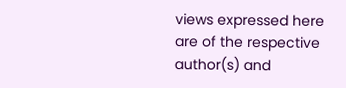views expressed here are of the respective author(s) and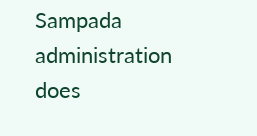Sampada administration does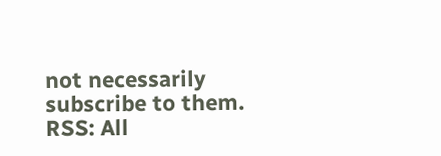not necessarily subscribe to them.
RSS: All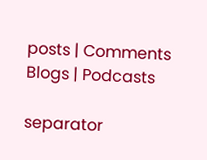posts | Comments
Blogs | Podcasts

separator